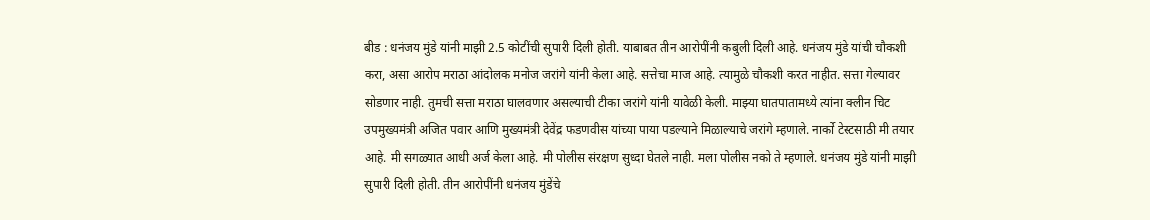बीड : धनंजय मुंडे यांनी माझी 2.5 कोटींची सुपारी दिली होती. याबाबत तीन आरोपींनी कबुली दिली आहे. धनंजय मुंडे यांची चौकशी करा, असा आरोप मराठा आंदोलक मनोज जरांगे यांनी केला आहे. सत्तेचा माज आहे. त्यामुळे चौकशी करत नाहीत. सत्ता गेल्यावर सोडणार नाही. तुमची सत्ता मराठा घालवणार असल्याची टीका जरांगे यांनी यावेळी केली. माझ्या घातपातामध्ये त्यांना क्लीन चिट उपमुख्यमंत्री अजित पवार आणि मुख्यमंत्री देवेंद्र फडणवीस यांच्या पाया पडल्याने मिळाल्याचे जरांगे म्हणाले. नार्को टेस्टसाठी मी तयार आहे. मी सगळ्यात आधी अर्ज केला आहे. मी पोलीस संरक्षण सुध्दा घेतले नाही. मला पोलीस नको ते म्हणाले. धनंजय मुंडे यांनी माझी सुपारी दिली होती. तीन आरोपींनी धनंजय मुंडेंचे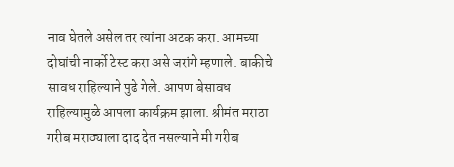नाव घेतले असेल तर त्यांना अटक करा. आमच्या दोघांची नार्को टेस्ट करा असे जरांगे म्हणाले. बाकीचे सावध राहिल्याने पुढे गेले. आपण बेसावध राहिल्यामुळे आपला कार्यक्रम झाला. श्रीमंत मराठा गरीब मराठ्याला दाद देत नसल्याने मी गरीब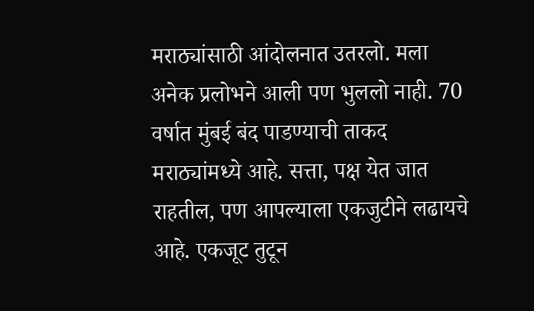मराठ्यांसाठी आंदोलनात उतरलो. मला अनेक प्रलोभने आली पण भुललो नाही. 70 वर्षात मुंबई बंद पाडण्याची ताकद मराठ्यांमध्ये आहे. सत्ता, पक्ष येत जात राहतील, पण आपल्याला एकजुटीने लढायचे आहे. एकजूट तुटून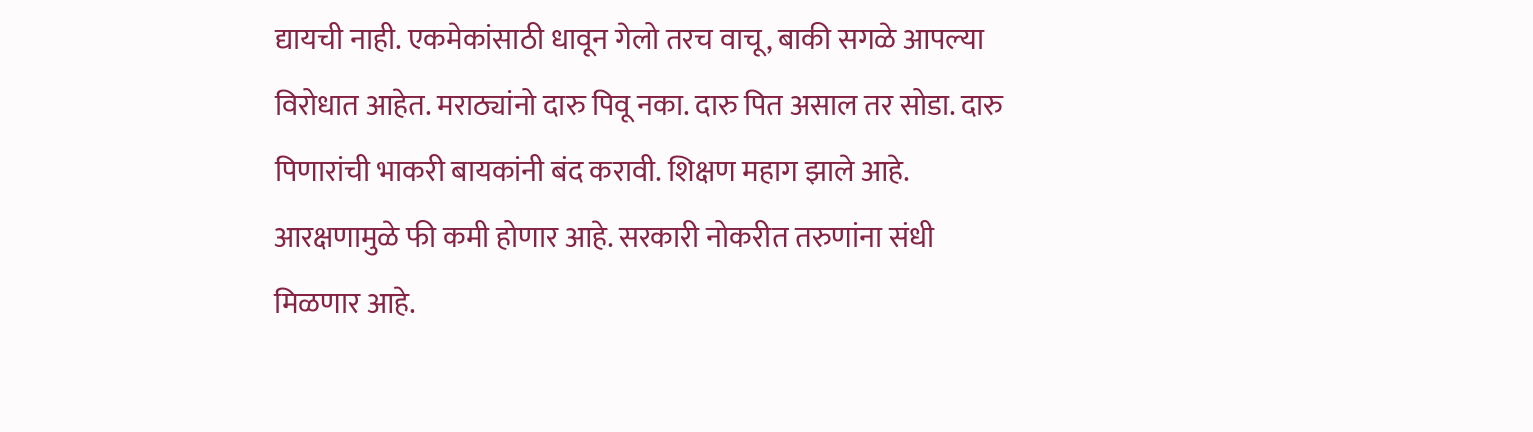द्यायची नाही. एकमेकांसाठी धावून गेलो तरच वाचू, बाकी सगळे आपल्या विरोधात आहेत. मराठ्यांनो दारु पिवू नका. दारु पित असाल तर सोडा. दारु पिणारांची भाकरी बायकांनी बंद करावी. शिक्षण महाग झाले आहे. आरक्षणामुळे फी कमी होणार आहे. सरकारी नोकरीत तरुणांना संधी मिळणार आहे.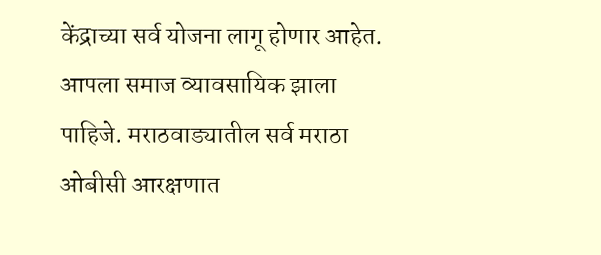केंद्राच्या सर्व योजना लागू होणार आहेत. आपला समाज व्यावसायिक झाला पाहिजे. मराठवाड्यातील सर्व मराठा ओबीसी आरक्षणात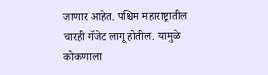जाणार आहेत. पश्चिम महाराष्ट्रातील चारही गॅजेट लागू होतील. यामुळे कोकणाला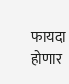फायदा होणार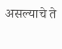असल्याचे ते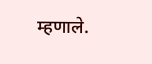म्हणाले.